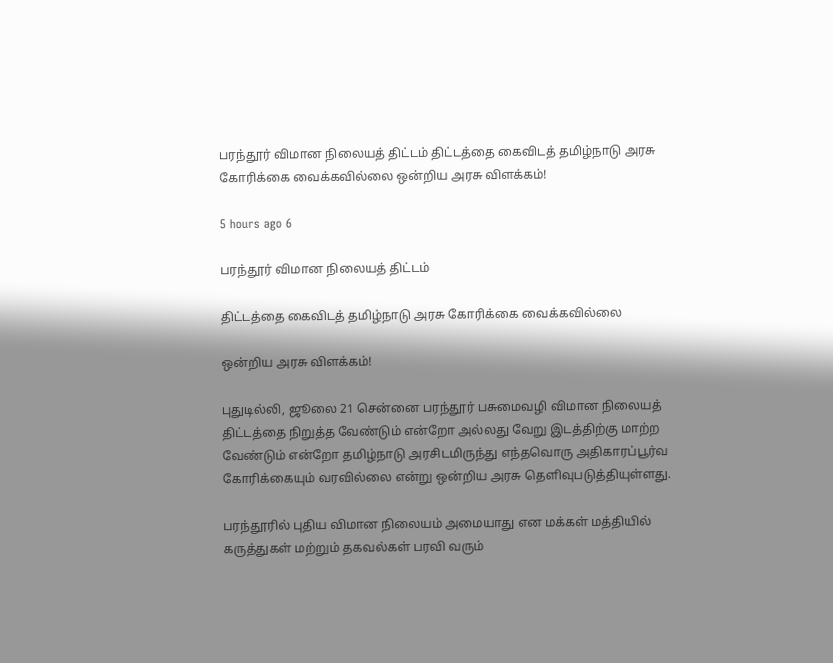பரந்தூர் விமான நிலையத் திட்டம் திட்டத்தை கைவிடத் தமிழ்நாடு அரசு கோரிக்கை வைக்கவில்லை ஒன்றிய அரசு விளக்கம்!

5 hours ago 6

பரந்தூர் விமான நிலையத் திட்டம்

திட்டத்தை கைவிடத் தமிழ்நாடு அரசு கோரிக்கை வைக்கவில்லை

ஒன்றிய அரசு விளக்கம்!

புதுடில்லி, ஜூலை 21 சென்னை பரந்தூர் பசுமைவழி விமான நிலையத் திட்டத்தை நிறுத்த வேண்டும் என்றோ அல்லது வேறு இடத்திற்கு மாற்ற வேண்டும் என்றோ தமிழ்நாடு அரசிடமிருந்து எந்தவொரு அதிகாரப்பூர்வ கோரிக்கையும் வரவில்லை என்று ஒன்றிய அரசு தெளிவுபடுத்தியுள்ளது.

பரந்தூரில் புதிய விமான நிலையம் அமையாது என மக்கள் மத்தியில் கருத்துகள் மற்றும் தகவல்கள் பரவி வரும்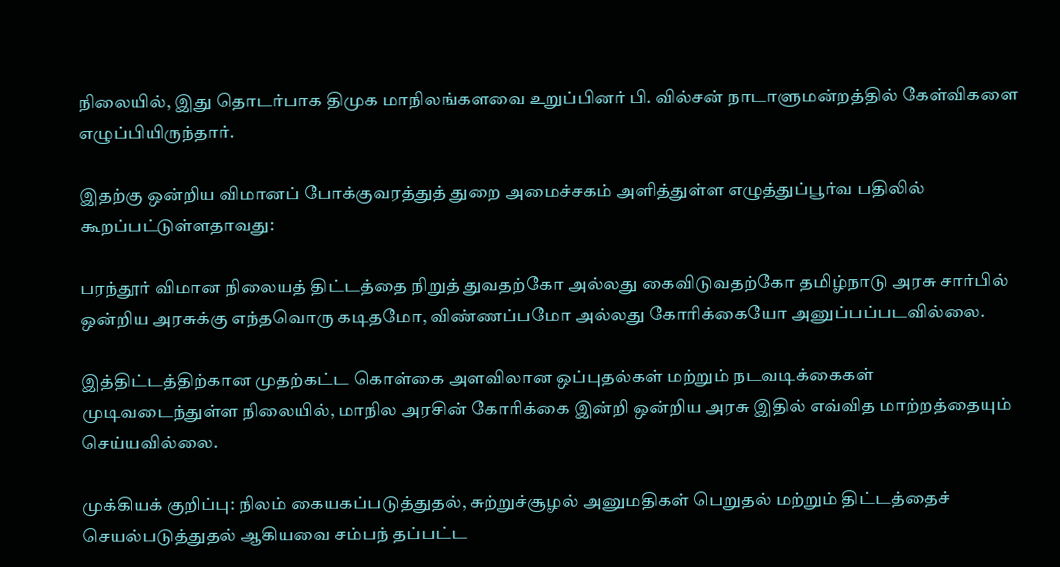நிலையில், இது தொடர்பாக திமுக மாநிலங்களவை உறுப்பினர் பி. வில்சன் நாடாளுமன்றத்தில் கேள்விகளை எழுப்பியிருந்தார்.

இதற்கு ஒன்றிய விமானப் போக்குவரத்துத் துறை அமைச்சகம் அளித்துள்ள எழுத்துப்பூர்வ பதிலில் கூறப்பட்டுள்ளதாவது:

பரந்தூர் விமான நிலையத் திட்டத்தை நிறுத் துவதற்கோ அல்லது கைவிடுவதற்கோ தமிழ்நாடு அரசு சார்பில் ஒன்றிய அரசுக்கு எந்தவொரு கடிதமோ, விண்ணப்பமோ அல்லது கோரிக்கையோ அனுப்பப்படவில்லை.

இத்திட்டத்திற்கான முதற்கட்ட கொள்கை அளவிலான ஒப்புதல்கள் மற்றும் நடவடிக்கைகள் முடிவடைந்துள்ள நிலையில், மாநில அரசின் கோரிக்கை இன்றி ஒன்றிய அரசு இதில் எவ்வித மாற்றத்தையும் செய்யவில்லை.

முக்கியக் குறிப்பு: நிலம் கையகப்படுத்துதல், சுற்றுச்சூழல் அனுமதிகள் பெறுதல் மற்றும் திட்டத்தைச் செயல்படுத்துதல் ஆகியவை சம்பந் தப்பட்ட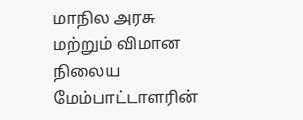மாநில அரசு மற்றும் விமான நிலைய மேம்பாட்டாளரின்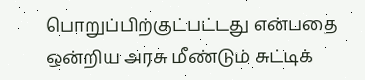பொறுப்பிற்குட்பட்டது என்பதை ஒன்றிய அரசு மீண்டும் சுட்டிக்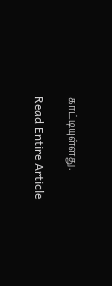காட்டியுள்ளது.

Read Entire Article